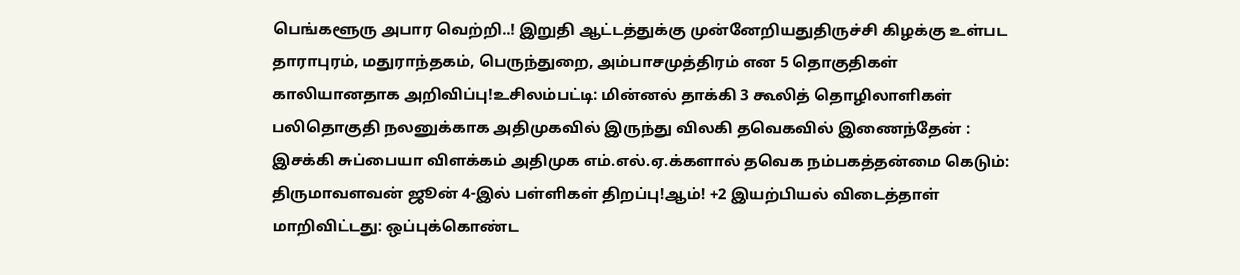பெங்களூரு அபார வெற்றி..! இறுதி ஆட்டத்துக்கு முன்னேறியதுதிருச்சி கிழக்கு உள்பட தாராபுரம், மதுராந்தகம், பெருந்துறை, அம்பாசமுத்திரம் என 5 தொகுதிகள் காலியானதாக அறிவிப்பு!உசிலம்பட்டி: மின்னல் தாக்கி 3 கூலித் தொழிலாளிகள் பலிதொகுதி நலனுக்காக அதிமுகவில் இருந்து விலகி தவெகவில் இணைந்தேன் : இசக்கி சுப்பையா விளக்கம் அதிமுக எம்.எல்.ஏ.க்களால் தவெக நம்பகத்தன்மை கெடும்: திருமாவளவன் ஜூன் 4-இல் பள்ளிகள் திறப்பு!ஆம்! +2 இயற்பியல் விடைத்தாள் மாறிவிட்டது: ஒப்புக்கொண்ட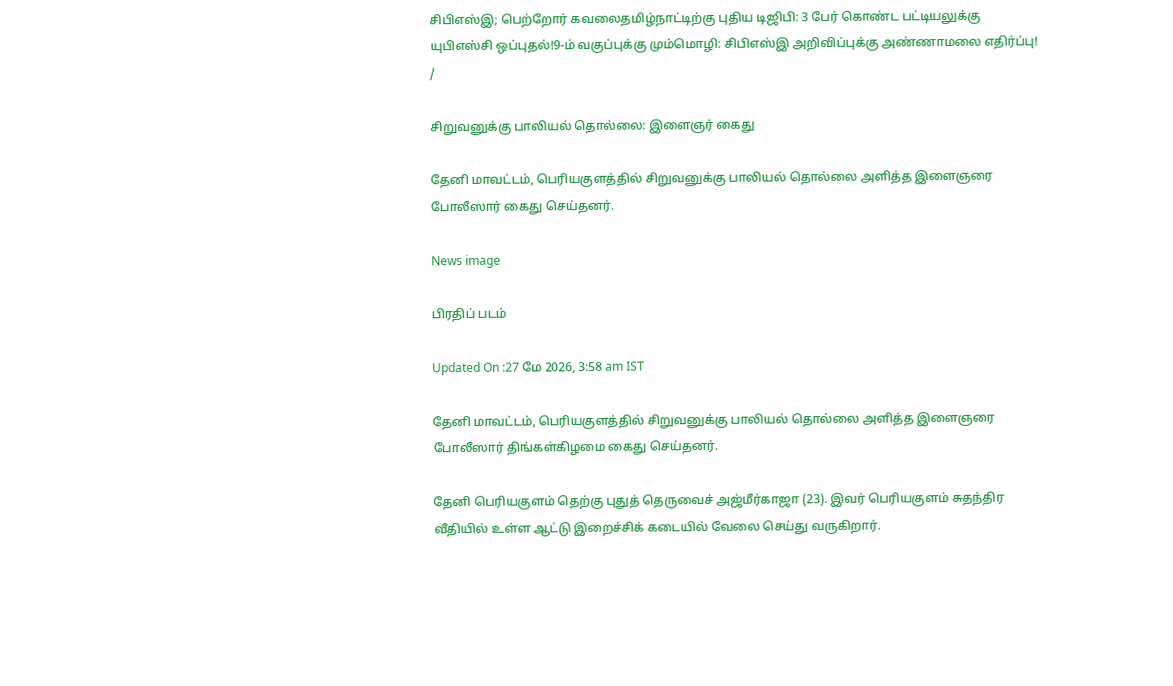சிபிஎஸ்இ; பெற்றோர் கவலைதமிழ்நாட்டிற்கு புதிய டிஜிபி: 3 பேர் கொண்ட பட்டியலுக்கு யுபிஎஸ்சி ஒப்புதல்!9-ம் வகுப்புக்கு மும்மொழி: சிபிஎஸ்இ அறிவிப்புக்கு அண்ணாமலை எதிர்ப்பு!
/

சிறுவனுக்கு பாலியல் தொல்லை: இளைஞர் கைது

தேனி மாவட்டம், பெரியகுளத்தில் சிறுவனுக்கு பாலியல் தொல்லை அளித்த இளைஞரை போலீஸார் கைது செய்தனர்.

News image

பிரதிப் படம்

Updated On :27 மே 2026, 3:58 am IST

தேனி மாவட்டம், பெரியகுளத்தில் சிறுவனுக்கு பாலியல் தொல்லை அளித்த இளைஞரை போலீஸார் திங்கள்கிழமை கைது செய்தனர்.

தேனி பெரியகுளம் தெற்கு புதுத் தெருவைச் அஜ்மீர்காஜா (23). இவர் பெரியகுளம் சுதந்திர வீதியில் உள்ள ஆட்டு இறைச்சிக் கடையில் வேலை செய்து வருகிறார்.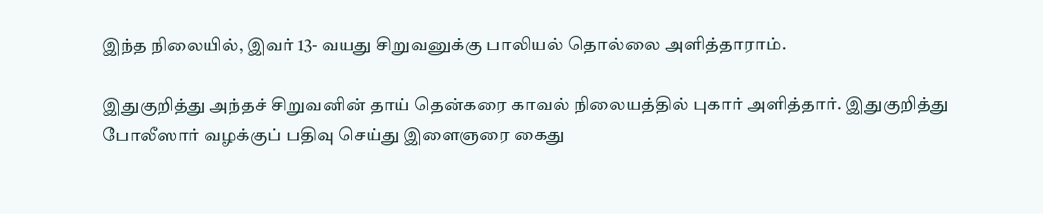இந்த நிலையில், இவர் 13- வயது சிறுவனுக்கு பாலியல் தொல்லை அளித்தாராம்.

இதுகுறித்து அந்தச் சிறுவனின் தாய் தென்கரை காவல் நிலையத்தில் புகார் அளித்தார். இதுகுறித்து போலீஸார் வழக்குப் பதிவு செய்து இளைஞரை கைது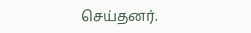செய்தனர்.